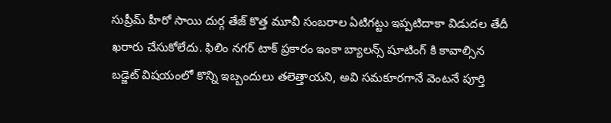సుప్రీమ్ హీరో సాయి దుర్గ తేజ్ కొత్త మూవీ సంబరాల ఏటిగట్టు ఇప్పటిదాకా విడుదల తేదీ ఖరారు చేసుకోలేదు. ఫిలిం నగర్ టాక్ ప్రకారం ఇంకా బ్యాలన్స్ షూటింగ్ కి కావాల్సిన బడ్జెట్ విషయంలో కొన్ని ఇబ్బందులు తలెత్తాయని, అవి సమకూరగానే వెంటనే పూర్తి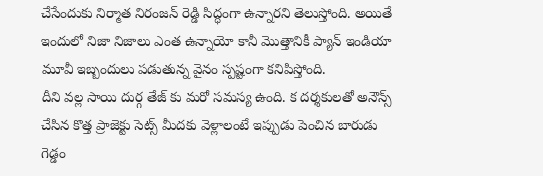చేసేందుకు నిర్మాత నిరంజన్ రెడ్డి సిద్ధంగా ఉన్నారని తెలుస్తోంది. అయితే ఇందులో నిజా నిజాలు ఎంత ఉన్నాయో కానీ మొత్తానికీ ప్యాన్ ఇండియా మూవీ ఇబ్బందులు పడుతున్న వైనం స్పష్టంగా కనిపిస్తోంది.
దీని వల్ల సాయి దుర్గ తేజ్ కు మరో సమస్య ఉంది. క దర్శకులతో అనౌన్స్ చేసిన కొత్త ప్రాజెక్టు సెట్స్ మీదకు వెళ్లాలంటే ఇప్పుడు పెంచిన బారుడు గెడ్డం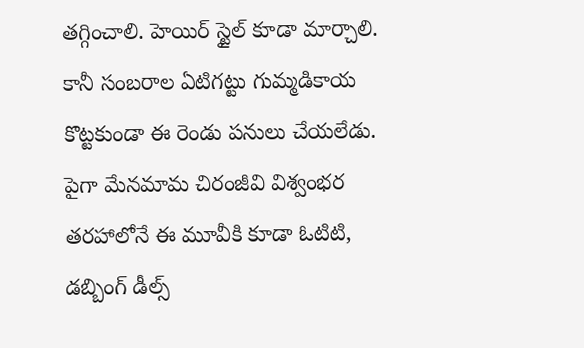తగ్గించాలి. హెయిర్ స్టైల్ కూడా మార్చాలి. కానీ సంబరాల ఏటిగట్టు గుమ్మడికాయ కొట్టకుండా ఈ రెండు పనులు చేయలేడు. పైగా మేనమామ చిరంజీవి విశ్వంభర తరహాలోనే ఈ మూవీకి కూడా ఓటిటి, డబ్బింగ్ డీల్స్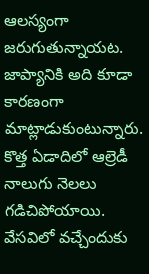ఆలస్యంగా జరుగుతున్నాయట. జాప్యానికి అది కూడా కారణంగా మాట్లాడుకుంటున్నారు.
కొత్త ఏడాదిలో ఆల్రెడీ నాలుగు నెలలు గడిచిపోయాయి. వేసవిలో వచ్చేందుకు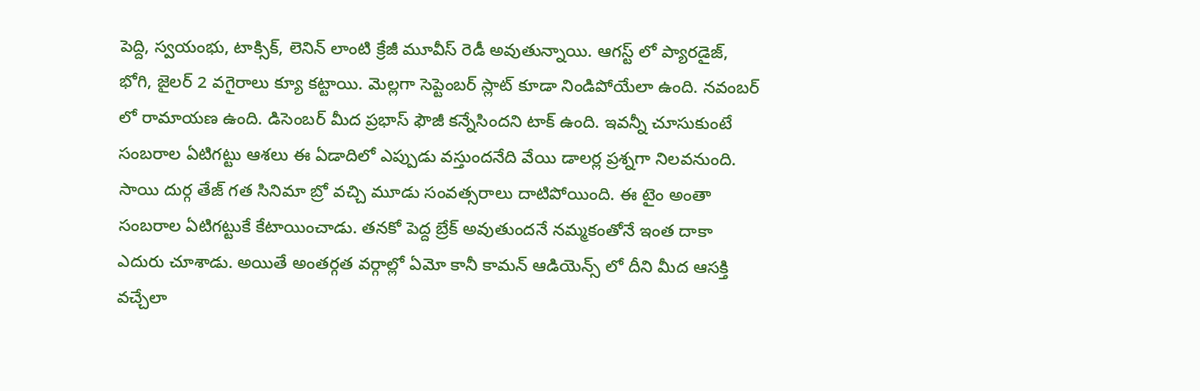పెద్ది, స్వయంభు, టాక్సిక్, లెనిన్ లాంటి క్రేజీ మూవీస్ రెడీ అవుతున్నాయి. ఆగస్ట్ లో ప్యారడైజ్, భోగి, జైలర్ 2 వగైరాలు క్యూ కట్టాయి. మెల్లగా సెప్టెంబర్ స్లాట్ కూడా నిండిపోయేలా ఉంది. నవంబర్ లో రామాయణ ఉంది. డిసెంబర్ మీద ప్రభాస్ ఫౌజీ కన్నేసిందని టాక్ ఉంది. ఇవన్నీ చూసుకుంటే సంబరాల ఏటిగట్టు ఆశలు ఈ ఏడాదిలో ఎప్పుడు వస్తుందనేది వేయి డాలర్ల ప్రశ్నగా నిలవనుంది.
సాయి దుర్గ తేజ్ గత సినిమా బ్రో వచ్చి మూడు సంవత్సరాలు దాటిపోయింది. ఈ టైం అంతా సంబరాల ఏటిగట్టుకే కేటాయించాడు. తనకో పెద్ద బ్రేక్ అవుతుందనే నమ్మకంతోనే ఇంత దాకా ఎదురు చూశాడు. అయితే అంతర్గత వర్గాల్లో ఏమో కానీ కామన్ ఆడియెన్స్ లో దీని మీద ఆసక్తి వచ్చేలా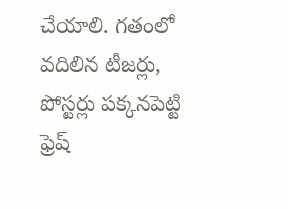చేయాలి. గతంలో వదిలిన టీజర్లు, పోస్టర్లు పక్కనపెట్టి ఫ్రెష్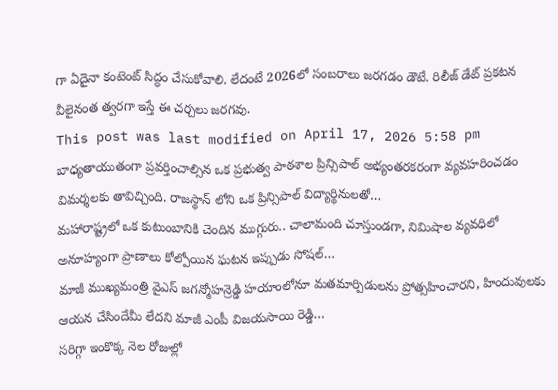గా ఏదైనా కంటెంట్ సిద్ధం చేసుకోవాలి. లేదంటే 2026లో సంబరాలు జరగడం డౌటే. రిలీజ్ డేట్ ప్రకటన వీలైనంత త్వరగా ఇస్తే ఈ చర్చలు జరగవు.
This post was last modified on April 17, 2026 5:58 pm
బాధ్యతాయుతంగా ప్రవర్తించాల్సిన ఒక ప్రభుత్వ పాఠశాల ప్రిన్సిపాల్ అభ్యంతరకరంగా వ్యవహరించడం విమర్శలకు తావిచ్చింది. రాజస్థాన్ లోని ఒక ప్రిన్సిపాల్ విద్యార్థినులతో…
మహారాష్ట్రలో ఒక కుటుంబానికి చెందిన ముగ్గురు.. చాలామంది చూస్తుండగా, నిమిషాల వ్యవధిలో అనూహ్యంగా ప్రాణాలు కోల్పోయిన ఘటన ఇప్పుడు సోషల్…
మాజీ ముఖ్యమంత్రి వైఎస్ జగన్మోహన్రెడ్డి హయాంలోనూ మతమార్పిడులను ప్రోత్సహించారని, హిందువులకు ఆయన చేసిందేమీ లేదని మాజీ ఎంపీ విజయసాయి రెడ్డి…
సరిగ్గా ఇంకొక్క నెల రోజుల్లో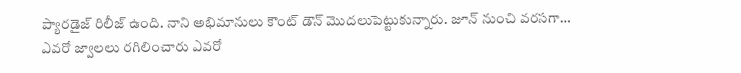ప్యారడైజ్ రిలీజ్ ఉంది. నాని అభిమానులు కౌంట్ డౌన్ మొదలుపెట్టుకున్నారు. జూన్ నుంచి వరసగా…
ఎవరో జ్వాలలు రగిలించారు ఎవరో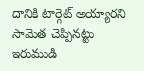దానికి టార్గెట్ అయ్యారని సామెత చెప్పినట్టు ఇరుముడి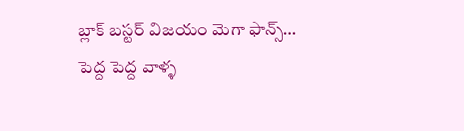బ్లాక్ బస్టర్ విజయం మెగా ఫాన్స్…
పెద్ద పెద్ద వాళ్ళ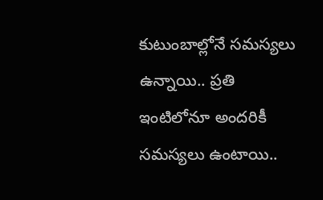కుటుంబాల్లోనే సమస్యలు ఉన్నాయి.. ప్రతి ఇంటిలోనూ అందరికీ సమస్యలు ఉంటాయి..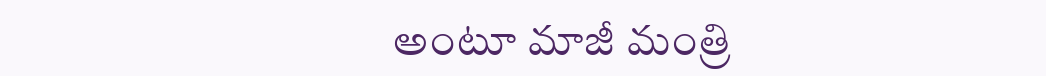అంటూ మాజీ మంత్రి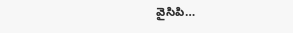వైసిపి…